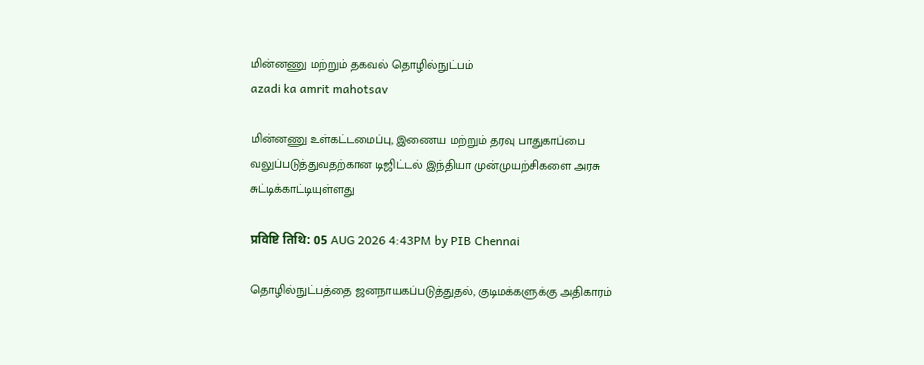மின்னணு மற்றும் தகவல் தொழில்நுட்பம்
azadi ka amrit mahotsav

மின்னணு உள்கட்டமைப்பு, இணைய மற்றும் தரவு பாதுகாப்பை வலுப்படுத்துவதற்கான டிஜிட்டல் இந்தியா முன்முயற்சிகளை அரசு சுட்டிக்காட்டியுள்ளது

प्रविष्टि तिथि: 05 AUG 2026 4:43PM by PIB Chennai

தொழில்நுட்பத்தை ஜனநாயகப்படுத்துதல், குடிமக்களுக்கு அதிகாரம்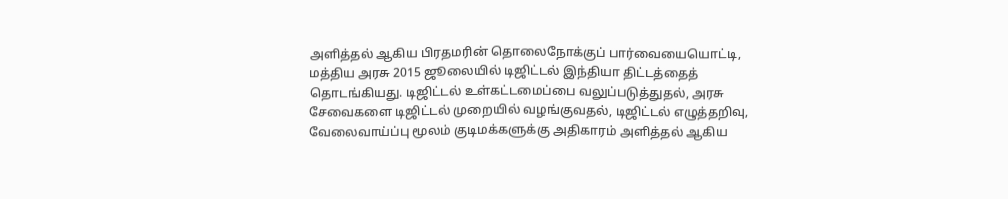அளித்தல் ஆகிய பிரதமரின் தொலைநோக்குப் பார்வையையொட்டி, மத்திய அரசு 2015 ஜூலையில் டிஜிட்டல் இந்தியா திட்டத்தைத் தொடங்கியது. டிஜிட்டல் உள்கட்டமைப்பை வலுப்படுத்துதல், அரசு சேவைகளை டிஜிட்டல் முறையில் வழங்குவதல், டிஜிட்டல் எழுத்தறிவு, வேலைவாய்ப்பு மூலம் குடிமக்களுக்கு அதிகாரம் அளித்தல் ஆகிய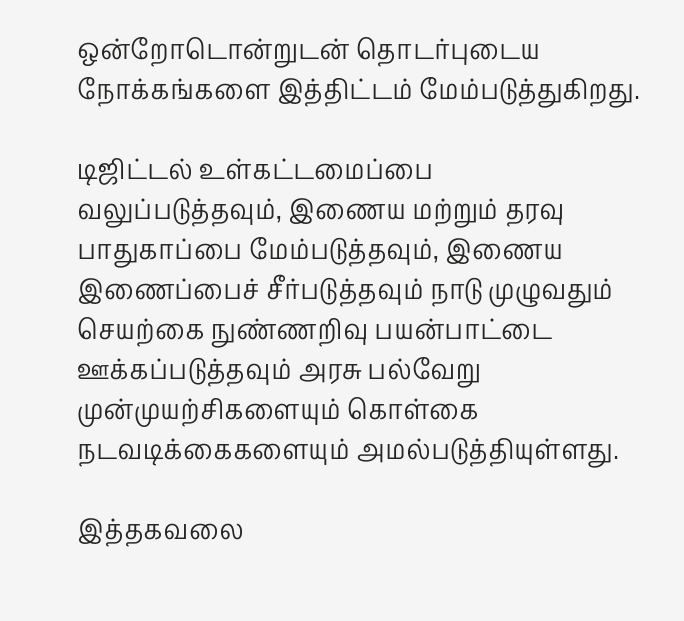ஒன்றோடொன்றுடன் தொடர்புடைய நோக்கங்களை இத்திட்டம் மேம்படுத்துகிறது.

டிஜிட்டல் உள்கட்டமைப்பை வலுப்படுத்தவும், இணைய மற்றும் தரவு பாதுகாப்பை மேம்படுத்தவும், இணைய இணைப்பைச் சீர்படுத்தவும் நாடு முழுவதும் செயற்கை நுண்ணறிவு பயன்பாட்டை ஊக்கப்படுத்தவும் அரசு பல்வேறு முன்முயற்சிகளையும் கொள்கை நடவடிக்கைகளையும் அமல்படுத்தியுள்ளது.

இத்தகவலை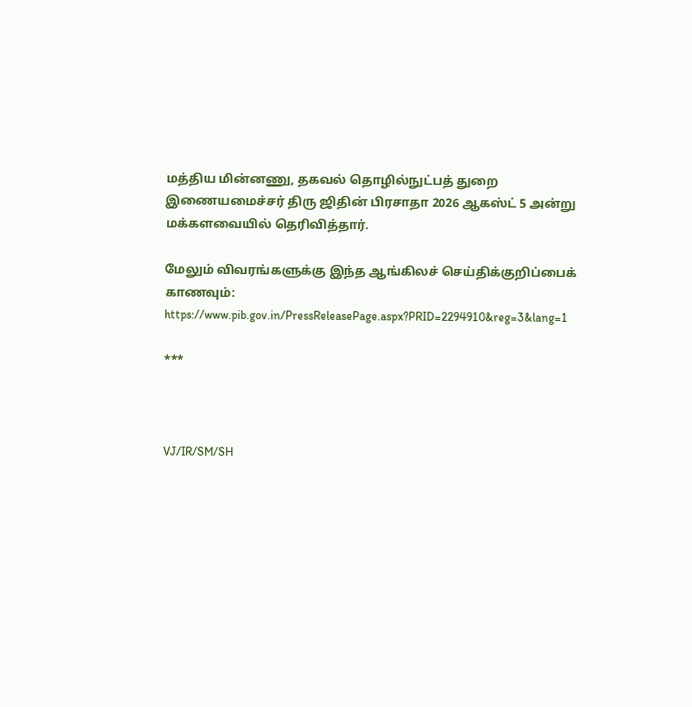மத்திய மின்னணு, தகவல் தொழில்நுட்பத் துறை இணையமைச்சர் திரு ஜிதின் பிரசாதா 2026 ஆகஸ்ட் 5 அன்று மக்களவையில் தெரிவித்தார்.

மேலும் விவரங்களுக்கு இந்த ஆங்கிலச் செய்திக்குறிப்பைக் காணவும்: https://www.pib.gov.in/PressReleasePage.aspx?PRID=2294910&reg=3&lang=1

***



VJ/IR/SM/SH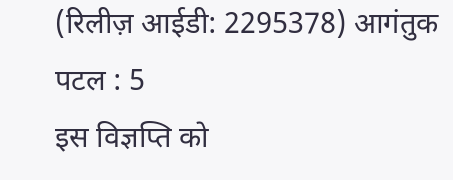(रिलीज़ आईडी: 2295378) आगंतुक पटल : 5
इस विज्ञप्ति को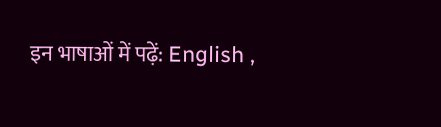इन भाषाओं में पढ़ें: English ,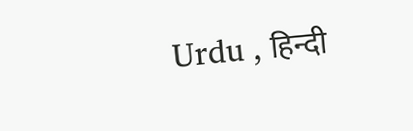Urdu , हिन्दी